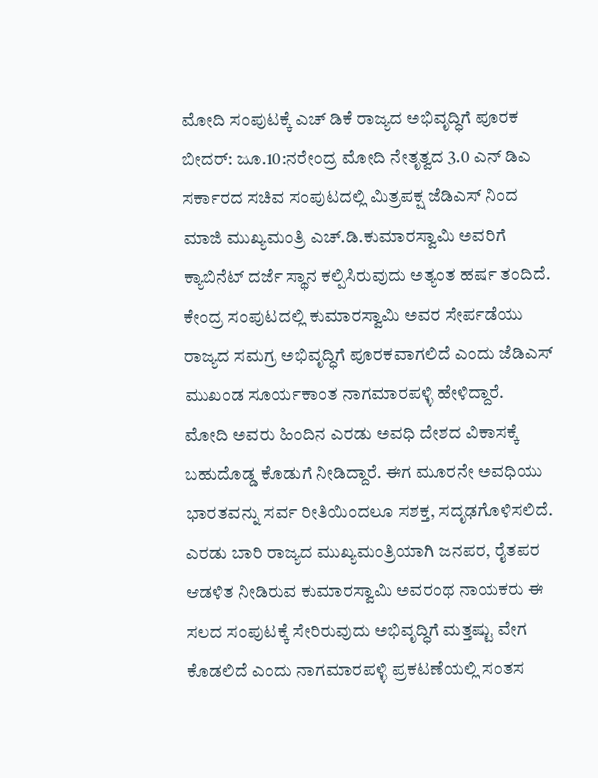ಮೋದಿ ಸಂಪುಟಕ್ಕೆ ಎಚ್ ಡಿಕೆ ರಾಜ್ಯದ ಅಭಿವೃದ್ಧಿಗೆ ಪೂರಕ
ಬೀದರ್: ಜೂ.10:ನರೇಂದ್ರ ಮೋದಿ ನೇತೃತ್ವದ 3.0 ಎನ್ ಡಿಎ ಸರ್ಕಾರದ ಸಚಿವ ಸಂಪುಟದಲ್ಲಿ ಮಿತ್ರಪಕ್ಷ ಜೆಡಿಎಸ್ ನಿಂದ ಮಾಜಿ ಮುಖ್ಯಮಂತ್ರಿ ಎಚ್.ಡಿ.ಕುಮಾರಸ್ವಾಮಿ ಅವರಿಗೆ ಕ್ಯಾಬಿನೆಟ್ ದರ್ಜೆ ಸ್ಥಾನ ಕಲ್ಪಿಸಿರುವುದು ಅತ್ಯಂತ ಹರ್ಷ ತಂದಿದೆ. ಕೇಂದ್ರ ಸಂಪುಟದಲ್ಲಿ ಕುಮಾರಸ್ವಾಮಿ ಅವರ ಸೇರ್ಪಡೆಯು ರಾಜ್ಯದ ಸಮಗ್ರ ಅಭಿವೃದ್ಧಿಗೆ ಪೂರಕವಾಗಲಿದೆ ಎಂದು ಜೆಡಿಎಸ್ ಮುಖಂಡ ಸೂರ್ಯಕಾಂತ ನಾಗಮಾರಪಳ್ಳಿ ಹೇಳಿದ್ದಾರೆ.
ಮೋದಿ ಅವರು ಹಿಂದಿನ ಎರಡು ಅವಧಿ ದೇಶದ ವಿಕಾಸಕ್ಕೆ ಬಹುದೊಡ್ಡ ಕೊಡುಗೆ ನೀಡಿದ್ದಾರೆ. ಈಗ ಮೂರನೇ ಅವಧಿಯು ಭಾರತವನ್ನು ಸರ್ವ ರೀತಿಯಿಂದಲೂ ಸಶಕ್ತ, ಸದೃಢಗೊಳಿಸಲಿದೆ. ಎರಡು ಬಾರಿ ರಾಜ್ಯದ ಮುಖ್ಯಮಂತ್ರಿಯಾಗಿ ಜನಪರ, ರೈತಪರ ಆಡಳಿತ ನೀಡಿರುವ ಕುಮಾರಸ್ವಾಮಿ ಅವರಂಥ ನಾಯಕರು ಈ ಸಲದ ಸಂಪುಟಕ್ಕೆ ಸೇರಿರುವುದು ಅಭಿವೃದ್ಧಿಗೆ ಮತ್ತಷ್ಟು ವೇಗ ಕೊಡಲಿದೆ ಎಂದು ನಾಗಮಾರಪಳ್ಳಿ ಪ್ರಕಟಣೆಯಲ್ಲಿ ಸಂತಸ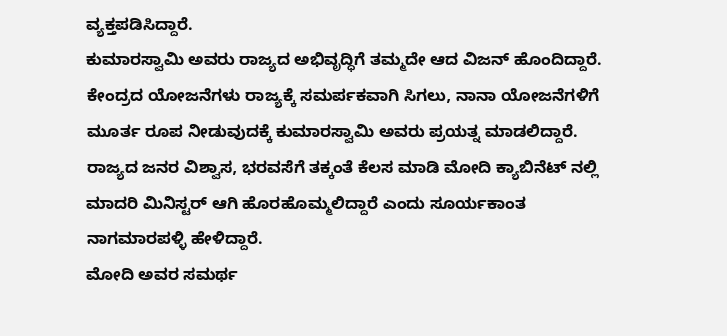ವ್ಯಕ್ತಪಡಿಸಿದ್ದಾರೆ.
ಕುಮಾರಸ್ವಾಮಿ ಅವರು ರಾಜ್ಯದ ಅಭಿವೃದ್ಧಿಗೆ ತಮ್ಮದೇ ಆದ ವಿಜನ್ ಹೊಂದಿದ್ದಾರೆ. ಕೇಂದ್ರದ ಯೋಜನೆಗಳು ರಾಜ್ಯಕ್ಕೆ ಸಮರ್ಪಕವಾಗಿ ಸಿಗಲು, ನಾನಾ ಯೋಜನೆಗಳಿಗೆ ಮೂರ್ತ ರೂಪ ನೀಡುವುದಕ್ಕೆ ಕುಮಾರಸ್ವಾಮಿ ಅವರು ಪ್ರಯತ್ನ ಮಾಡಲಿದ್ದಾರೆ. ರಾಜ್ಯದ ಜನರ ವಿಶ್ವಾಸ, ಭರವಸೆಗೆ ತಕ್ಕಂತೆ ಕೆಲಸ ಮಾಡಿ ಮೋದಿ ಕ್ಯಾಬಿನೆಟ್ ನಲ್ಲಿ ಮಾದರಿ ಮಿನಿಸ್ಟರ್ ಆಗಿ ಹೊರಹೊಮ್ಮಲಿದ್ದಾರೆ ಎಂದು ಸೂರ್ಯಕಾಂತ ನಾಗಮಾರಪಳ್ಳಿ ಹೇಳಿದ್ದಾರೆ.
ಮೋದಿ ಅವರ ಸಮರ್ಥ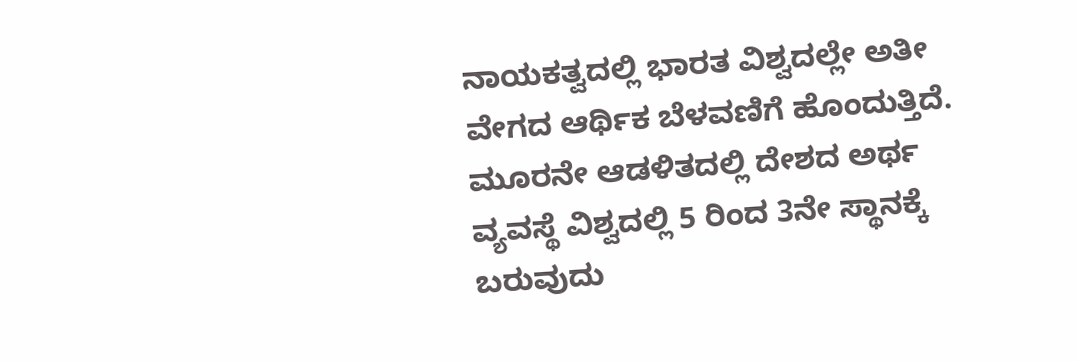ನಾಯಕತ್ವದಲ್ಲಿ ಭಾರತ ವಿಶ್ವದಲ್ಲೇ ಅತೀ ವೇಗದ ಆರ್ಥಿಕ ಬೆಳವಣಿಗೆ ಹೊಂದುತ್ತಿದೆ. ಮೂರನೇ ಆಡಳಿತದಲ್ಲಿ ದೇಶದ ಅರ್ಥ ವ್ಯವಸ್ಥೆ ವಿಶ್ವದಲ್ಲಿ 5 ರಿಂದ 3ನೇ ಸ್ಥಾನಕ್ಕೆ ಬರುವುದು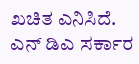ಖಚಿತ ಎನಿಸಿದೆ. ಎನ್ ಡಿಎ ಸರ್ಕಾರ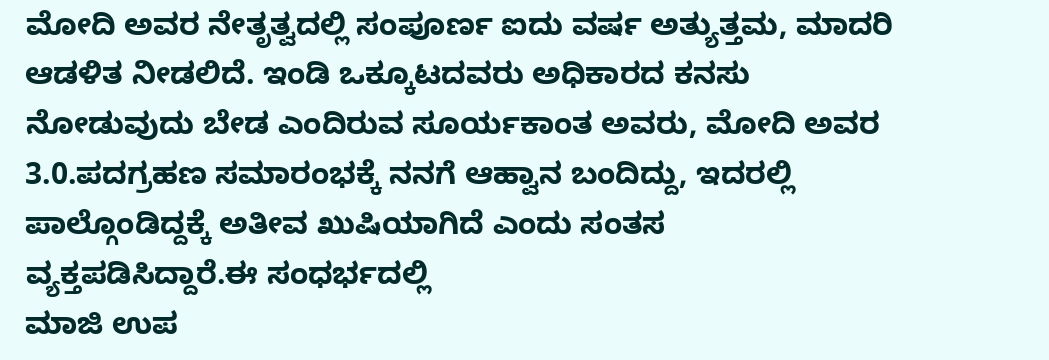ಮೋದಿ ಅವರ ನೇತೃತ್ವದಲ್ಲಿ ಸಂಪೂರ್ಣ ಐದು ವರ್ಷ ಅತ್ಯುತ್ತಮ, ಮಾದರಿ ಆಡಳಿತ ನೀಡಲಿದೆ. ಇಂಡಿ ಒಕ್ಕೂಟದವರು ಅಧಿಕಾರದ ಕನಸು ನೋಡುವುದು ಬೇಡ ಎಂದಿರುವ ಸೂರ್ಯಕಾಂತ ಅವರು, ಮೋದಿ ಅವರ 3.0.ಪದಗ್ರಹಣ ಸಮಾರಂಭಕ್ಕೆ ನನಗೆ ಆಹ್ವಾನ ಬಂದಿದ್ದು, ಇದರಲ್ಲಿ ಪಾಲ್ಗೊಂಡಿದ್ದಕ್ಕೆ ಅತೀವ ಖುಷಿಯಾಗಿದೆ ಎಂದು ಸಂತಸ ವ್ಯಕ್ತಪಡಿಸಿದ್ದಾರೆ.ಈ ಸಂಧರ್ಭದಲ್ಲಿ
ಮಾಜಿ ಉಪ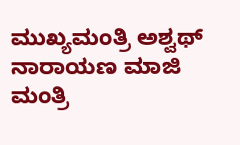ಮುಖ್ಯಮಂತ್ರಿ ಅಶ್ವಥ್ ನಾರಾಯಣ ಮಾಜಿ ಮಂತ್ರಿ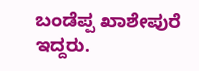ಬಂಡೆಪ್ಪ ಖಾಶೇಪುರೆ ಇದ್ದರು.